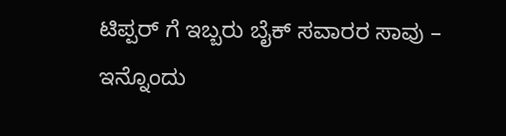ಟಿಪ್ಪರ್ ಗೆ ಇಬ್ಬರು ಬೈಕ್ ಸವಾರರ ಸಾವು – ಇನ್ನೊಂದು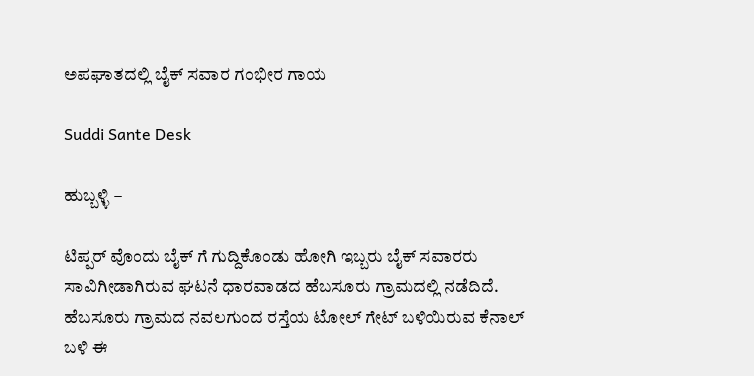ಅಪಘಾತದಲ್ಲಿ ಬೈಕ್ ಸವಾರ ಗಂಭೀರ ಗಾಯ

Suddi Sante Desk

ಹುಬ್ಬಳ್ಳಿ –

ಟಿಪ್ಪರ್ ವೊಂದು ಬೈಕ್ ಗೆ ಗುದ್ದಿಕೊಂಡು ಹೋಗಿ ಇಬ್ಬರು ಬೈಕ್ ಸವಾರರು ಸಾವಿಗೀಡಾಗಿರುವ ಘಟನೆ ಧಾರವಾಡದ ಹೆಬಸೂರು ಗ್ರಾಮದಲ್ಲಿ ನಡೆದಿದೆ. ಹೆಬಸೂರು ಗ್ರಾಮದ ನವಲಗುಂದ ರಸ್ತೆಯ ಟೋಲ್ ಗೇಟ್ ಬಳಿಯಿರುವ ಕೆನಾಲ್ ಬಳಿ ಈ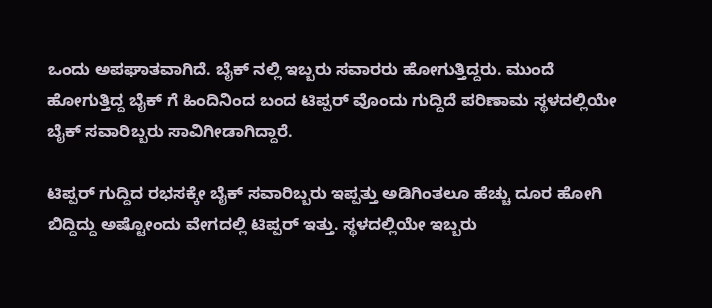ಒಂದು ಅಪಘಾತವಾಗಿದೆ. ಬೈಕ್ ನಲ್ಲಿ ಇಬ್ಬರು ಸವಾರರು ಹೋಗುತ್ತಿದ್ದರು. ಮುಂದೆ ಹೋಗುತ್ತಿದ್ದ ಬೈಕ್ ಗೆ ಹಿಂದಿನಿಂದ ಬಂದ ಟಿಪ್ಪರ್ ವೊಂದು ಗುದ್ದಿದೆ ಪರಿಣಾಮ ಸ್ಥಳದಲ್ಲಿಯೇ ಬೈಕ್ ಸವಾರಿಬ್ಬರು ಸಾವಿಗೀಡಾಗಿದ್ದಾರೆ.

ಟಿಪ್ಪರ್ ಗುದ್ದಿದ ರಭಸಕ್ಕೇ ಬೈಕ್ ಸವಾರಿಬ್ಬರು ಇಪ್ಪತ್ತು ಅಡಿಗಿಂತಲೂ ಹೆಚ್ಚು ದೂರ ಹೋಗಿ ಬಿದ್ದಿದ್ದು ಅಷ್ಟೋಂದು ವೇಗದಲ್ಲಿ ಟಿಪ್ಪರ್ ಇತ್ತು. ಸ್ಥಳದಲ್ಲಿಯೇ ಇಬ್ಬರು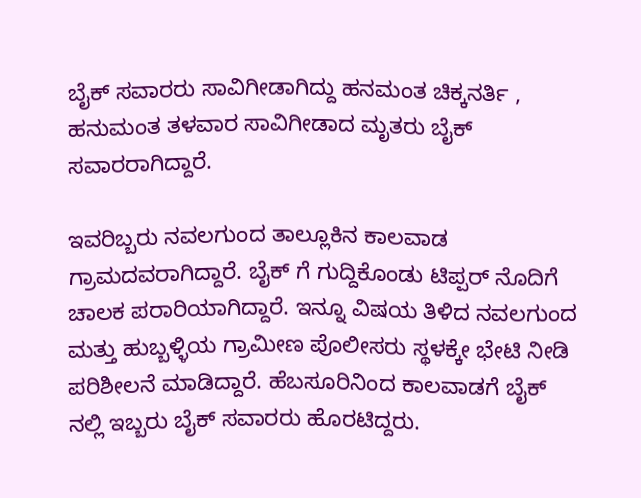ಬೈಕ್ ಸವಾರರು ಸಾವಿಗೀಡಾಗಿದ್ದು ಹನಮಂತ ಚಿಕ್ಕನರ್ತಿ , ಹನುಮಂತ ತಳವಾರ ಸಾವಿಗೀಡಾದ ಮೃತರು ಬೈಕ್ ಸವಾರರಾಗಿದ್ದಾರೆ.

ಇವರಿಬ್ಬರು ನವಲಗುಂದ ತಾಲ್ಲೂಕಿನ ಕಾಲವಾಡ ಗ್ರಾಮದವರಾಗಿದ್ದಾರೆ. ಬೈಕ್ ಗೆ ಗುದ್ದಿಕೊಂಡು ಟಿಪ್ಪರ್ ನೊದಿಗೆ ಚಾಲಕ ಪರಾರಿಯಾಗಿದ್ದಾರೆ. ಇನ್ನೂ ವಿಷಯ ತಿಳಿದ ನವಲಗುಂದ ಮತ್ತು ಹುಬ್ಬಳ್ಳಿಯ ಗ್ರಾಮೀಣ ಪೊಲೀಸರು ಸ್ಥಳಕ್ಕೇ ಭೇಟಿ ನೀಡಿ ಪರಿಶೀಲನೆ ಮಾಡಿದ್ದಾರೆ. ಹೆಬಸೂರಿನಿಂದ ಕಾಲವಾಡಗೆ ಬೈಕ್ ನಲ್ಲಿ ಇಬ್ಬರು ಬೈಕ್ ಸವಾರರು ಹೊರಟಿದ್ದರು.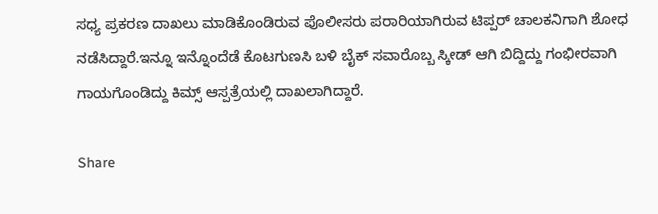ಸಧ್ಯ ಪ್ರಕರಣ ದಾಖಲು ಮಾಡಿಕೊಂಡಿರುವ ಪೊಲೀಸರು ಪರಾರಿಯಾಗಿರುವ ಟಿಪ್ಪರ್ ಚಾಲಕನಿಗಾಗಿ ಶೋಧ ನಡೆಸಿದ್ದಾರೆ.ಇನ್ನೂ ಇನ್ನೊಂದೆಡೆ ಕೊಟಗುಣಸಿ ಬಳಿ ಬೈಕ್ ಸವಾರೊಬ್ಬ ಸ್ಕೀಡ್ ಆಗಿ ಬಿದ್ದಿದ್ದು ಗಂಭೀರವಾಗಿ ಗಾಯಗೊಂಡಿದ್ದು ಕಿಮ್ಸ್ ಆಸ್ಪತ್ರೆಯಲ್ಲಿ ದಾಖಲಾಗಿದ್ದಾರೆ.

Share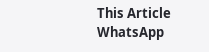This Article
WhatsApp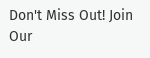Don't Miss Out! Join Our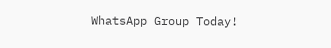WhatsApp Group Today!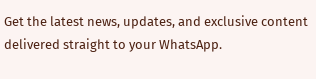Get the latest news, updates, and exclusive content delivered straight to your WhatsApp.